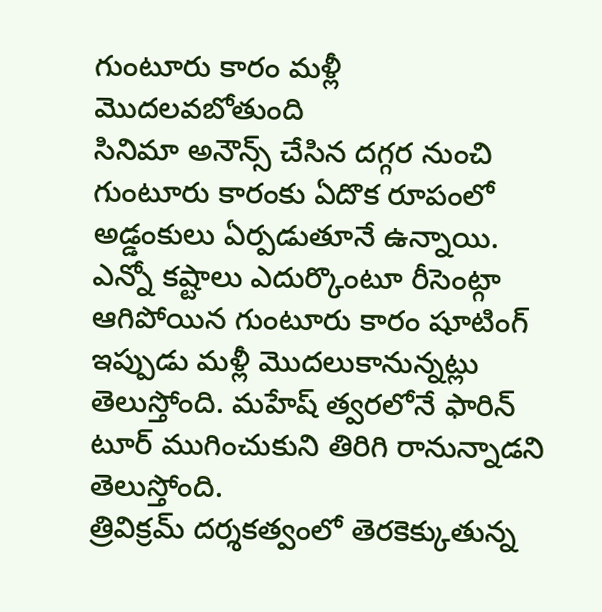గుంటూరు కారం మళ్లీ మొదలవబోతుంది
సినిమా అనౌన్స్ చేసిన దగ్గర నుంచి గుంటూరు కారంకు ఏదొక రూపంలో అడ్డంకులు ఏర్పడుతూనే ఉన్నాయి. ఎన్నో కష్టాలు ఎదుర్కొంటూ రీసెంట్గా ఆగిపోయిన గుంటూరు కారం షూటింగ్ ఇప్పుడు మళ్లీ మొదలుకానున్నట్లు తెలుస్తోంది. మహేష్ త్వరలోనే ఫారిన్ టూర్ ముగించుకుని తిరిగి రానున్నాడని తెలుస్తోంది.
త్రివిక్రమ్ దర్శకత్వంలో తెరకెక్కుతున్న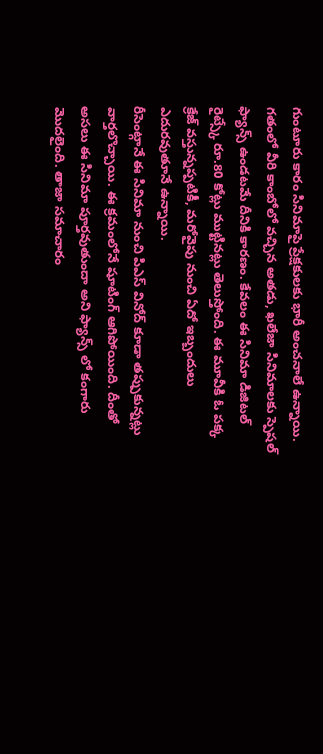గుంటూరు కారం సినిమాపై ప్రేక్షకులకు భారీ అంచనాలే ఉన్నాయి. గతంలో వీరి కాంబోలో వచ్చిన అతడు, ఖలేజా సినిమాలకు స్పెషల్ ఫ్యాన్స్ ఉండటమే దీనికి కారణం. కేవలం ఈ సినిమా డిజిటల్ రైట్స్కే రూ.80 కోట్లు ముట్టినట్లు తెలుస్తోంది. ఈ మూవీకి ఓ పక్క క్రేజ్ వస్తున్నప్పటికీ, మరోవైపు నుంచి ఏదో ఇబ్బందులు ఎదురవుతూనే ఉన్నాయి.
రీసెంట్గానే ఈ సినిమా నుంచి పిఎస్ వినోద్ కూడా తప్పుకున్నట్లు వార్తలొచ్చాయి. ఈ క్రమంలోనే షూటింగ్ ఆగిపోయింది. దీంతో అసలు ఈ సినిమా పూర్తవుతుందా అని ఫ్యాన్స్ లో కంగారు మొదలైంది. తాజా సమాచారం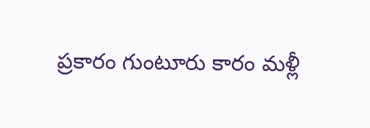ప్రకారం గుంటూరు కారం మళ్లీ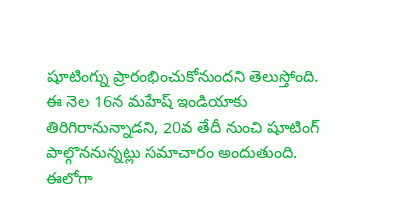షూటింగ్ను ప్రారంభించుకోనుందని తెలుస్తోంది. ఈ నెల 16న మహేష్ ఇండియాకు తిరిగిరానున్నాడని, 20వ తేదీ నుంచి షూటింగ్ పాల్గొననున్నట్లు సమాచారం అందుతుంది. ఈలోగా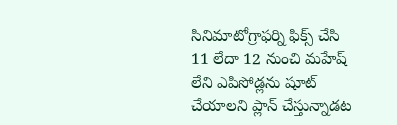సినిమాటోగ్రాఫర్ని ఫిక్స్ చేసి 11 లేదా 12 నుంచి మహేష్ లేని ఎపిసోడ్లను షూట్ చేయాలని ప్లాన్ చేస్తున్నాడట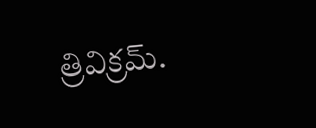త్రివిక్రమ్.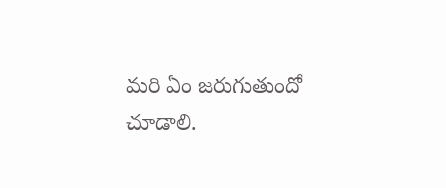మరి ఏం జరుగుతుందో చూడాలి.